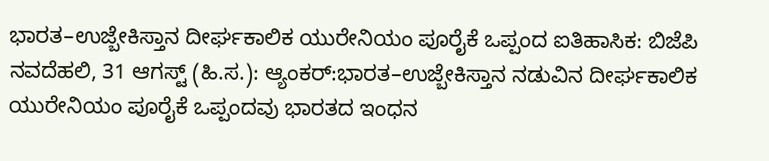ಭಾರತ–ಉಜ್ಬೇಕಿಸ್ತಾನ ದೀರ್ಘಕಾಲಿಕ ಯುರೇನಿಯಂ ಪೂರೈಕೆ ಒಪ್ಪಂದ ಐತಿಹಾಸಿಕ: ಬಿಜೆಪಿ
ನವದೆಹಲಿ, 31 ಆಗಸ್ಟ್ (ಹಿ.ಸ.): ಆ್ಯಂಕರ್:ಭಾರತ–ಉಜ್ಬೇಕಿಸ್ತಾನ ನಡುವಿನ ದೀರ್ಘಕಾಲಿಕ ಯುರೇನಿಯಂ ಪೂರೈಕೆ ಒಪ್ಪಂದವು ಭಾರತದ ಇಂಧನ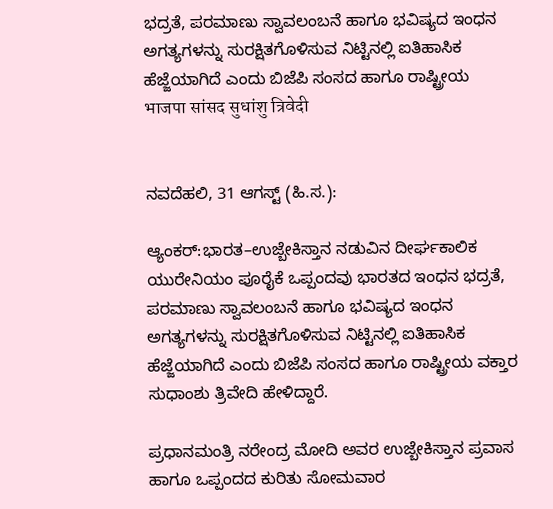ಭದ್ರತೆ, ಪರಮಾಣು ಸ್ವಾವಲಂಬನೆ ಹಾಗೂ ಭವಿಷ್ಯದ ಇಂಧನ ಅಗತ್ಯಗಳನ್ನು ಸುರಕ್ಷಿತಗೊಳಿಸುವ ನಿಟ್ಟಿನಲ್ಲಿ ಐತಿಹಾಸಿಕ ಹೆಜ್ಜೆಯಾಗಿದೆ ಎಂದು ಬಿಜೆಪಿ ಸಂಸದ ಹಾಗೂ ರಾಷ್ಟ್ರೀಯ
भाजपा सांसद सुधांशु त्रिवेदी


ನವದೆಹಲಿ, 31 ಆಗಸ್ಟ್ (ಹಿ.ಸ.):

ಆ್ಯಂಕರ್:ಭಾರತ–ಉಜ್ಬೇಕಿಸ್ತಾನ ನಡುವಿನ ದೀರ್ಘಕಾಲಿಕ ಯುರೇನಿಯಂ ಪೂರೈಕೆ ಒಪ್ಪಂದವು ಭಾರತದ ಇಂಧನ ಭದ್ರತೆ, ಪರಮಾಣು ಸ್ವಾವಲಂಬನೆ ಹಾಗೂ ಭವಿಷ್ಯದ ಇಂಧನ ಅಗತ್ಯಗಳನ್ನು ಸುರಕ್ಷಿತಗೊಳಿಸುವ ನಿಟ್ಟಿನಲ್ಲಿ ಐತಿಹಾಸಿಕ ಹೆಜ್ಜೆಯಾಗಿದೆ ಎಂದು ಬಿಜೆಪಿ ಸಂಸದ ಹಾಗೂ ರಾಷ್ಟ್ರೀಯ ವಕ್ತಾರ ಸುಧಾಂಶು ತ್ರಿವೇದಿ ಹೇಳಿದ್ದಾರೆ.

ಪ್ರಧಾನಮಂತ್ರಿ ನರೇಂದ್ರ ಮೋದಿ ಅವರ ಉಜ್ಬೇಕಿಸ್ತಾನ ಪ್ರವಾಸ ಹಾಗೂ ಒಪ್ಪಂದದ ಕುರಿತು ಸೋಮವಾರ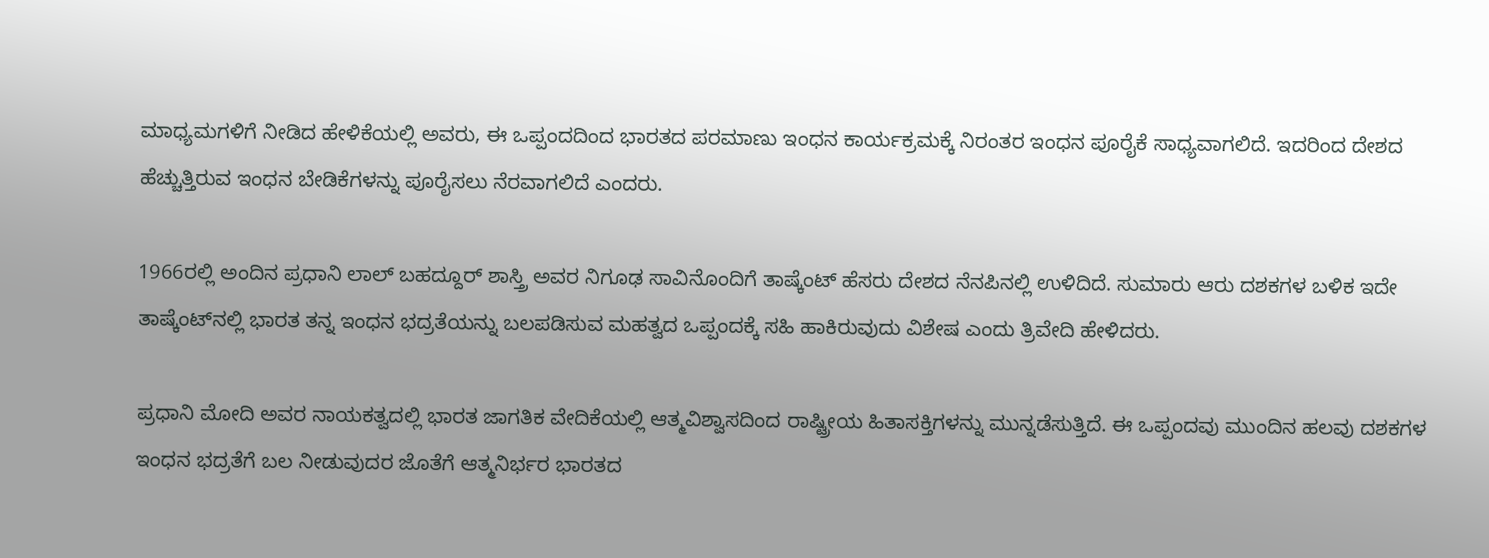ಮಾಧ್ಯಮಗಳಿಗೆ ನೀಡಿದ ಹೇಳಿಕೆಯಲ್ಲಿ ಅವರು, ಈ ಒಪ್ಪಂದದಿಂದ ಭಾರತದ ಪರಮಾಣು ಇಂಧನ ಕಾರ್ಯಕ್ರಮಕ್ಕೆ ನಿರಂತರ ಇಂಧನ ಪೂರೈಕೆ ಸಾಧ್ಯವಾಗಲಿದೆ. ಇದರಿಂದ ದೇಶದ ಹೆಚ್ಚುತ್ತಿರುವ ಇಂಧನ ಬೇಡಿಕೆಗಳನ್ನು ಪೂರೈಸಲು ನೆರವಾಗಲಿದೆ ಎಂದರು.

1966ರಲ್ಲಿ ಅಂದಿನ ಪ್ರಧಾನಿ ಲಾಲ್ ಬಹದ್ದೂರ್ ಶಾಸ್ತ್ರಿ ಅವರ ನಿಗೂಢ ಸಾವಿನೊಂದಿಗೆ ತಾಷ್ಕೆಂಟ್ ಹೆಸರು ದೇಶದ ನೆನಪಿನಲ್ಲಿ ಉಳಿದಿದೆ. ಸುಮಾರು ಆರು ದಶಕಗಳ ಬಳಿಕ ಇದೇ ತಾಷ್ಕೆಂಟ್‌ನಲ್ಲಿ ಭಾರತ ತನ್ನ ಇಂಧನ ಭದ್ರತೆಯನ್ನು ಬಲಪಡಿಸುವ ಮಹತ್ವದ ಒಪ್ಪಂದಕ್ಕೆ ಸಹಿ ಹಾಕಿರುವುದು ವಿಶೇಷ ಎಂದು ತ್ರಿವೇದಿ ಹೇಳಿದರು.

ಪ್ರಧಾನಿ ಮೋದಿ ಅವರ ನಾಯಕತ್ವದಲ್ಲಿ ಭಾರತ ಜಾಗತಿಕ ವೇದಿಕೆಯಲ್ಲಿ ಆತ್ಮವಿಶ್ವಾಸದಿಂದ ರಾಷ್ಟ್ರೀಯ ಹಿತಾಸಕ್ತಿಗಳನ್ನು ಮುನ್ನಡೆಸುತ್ತಿದೆ. ಈ ಒಪ್ಪಂದವು ಮುಂದಿನ ಹಲವು ದಶಕಗಳ ಇಂಧನ ಭದ್ರತೆಗೆ ಬಲ ನೀಡುವುದರ ಜೊತೆಗೆ ಆತ್ಮನಿರ್ಭರ ಭಾರತದ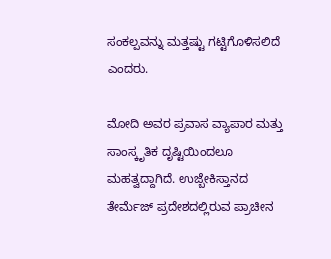ಸಂಕಲ್ಪವನ್ನು ಮತ್ತಷ್ಟು ಗಟ್ಟಿಗೊಳಿಸಲಿದೆ ಎಂದರು.

ಮೋದಿ ಅವರ ಪ್ರವಾಸ ವ್ಯಾಪಾರ ಮತ್ತು ಸಾಂಸ್ಕೃತಿಕ ದೃಷ್ಟಿಯಿಂದಲೂ ಮಹತ್ವದ್ದಾಗಿದೆ. ಉಜ್ಬೇಕಿಸ್ತಾನದ ತೇರ್ಮೆಜ್ ಪ್ರದೇಶದಲ್ಲಿರುವ ಪ್ರಾಚೀನ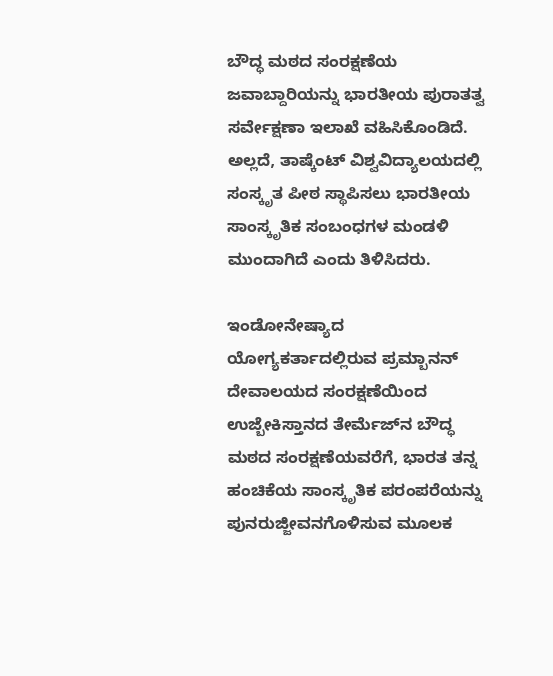ಬೌದ್ಧ ಮಠದ ಸಂರಕ್ಷಣೆಯ ಜವಾಬ್ದಾರಿಯನ್ನು ಭಾರತೀಯ ಪುರಾತತ್ವ ಸರ್ವೇಕ್ಷಣಾ ಇಲಾಖೆ ವಹಿಸಿಕೊಂಡಿದೆ. ಅಲ್ಲದೆ, ತಾಷ್ಕೆಂಟ್ ವಿಶ್ವವಿದ್ಯಾಲಯದಲ್ಲಿ ಸಂಸ್ಕೃತ ಪೀಠ ಸ್ಥಾಪಿಸಲು ಭಾರತೀಯ ಸಾಂಸ್ಕೃತಿಕ ಸಂಬಂಧಗಳ ಮಂಡಳಿ ಮುಂದಾಗಿದೆ ಎಂದು ತಿಳಿಸಿದರು.

ಇಂಡೋನೇಷ್ಯಾದ ಯೋಗ್ಯಕರ್ತಾದಲ್ಲಿರುವ ಪ್ರಮ್ಬಾನನ್ ದೇವಾಲಯದ ಸಂರಕ್ಷಣೆಯಿಂದ ಉಜ್ಬೇಕಿಸ್ತಾನದ ತೇರ್ಮೆಜ್‌ನ ಬೌದ್ಧ ಮಠದ ಸಂರಕ್ಷಣೆಯವರೆಗೆ, ಭಾರತ ತನ್ನ ಹಂಚಿಕೆಯ ಸಾಂಸ್ಕೃತಿಕ ಪರಂಪರೆಯನ್ನು ಪುನರುಜ್ಜೀವನಗೊಳಿಸುವ ಮೂಲಕ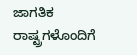ಜಾಗತಿಕ ರಾಷ್ಟ್ರಗಳೊಂದಿಗೆ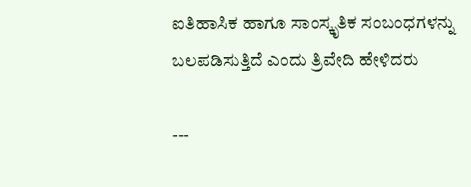ಐತಿಹಾಸಿಕ ಹಾಗೂ ಸಾಂಸ್ಕೃತಿಕ ಸಂಬಂಧಗಳನ್ನು ಬಲಪಡಿಸುತ್ತಿದೆ ಎಂದು ತ್ರಿವೇದಿ ಹೇಳಿದರು

---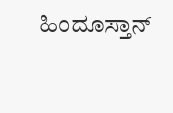ಹಿಂದೂಸ್ತಾನ್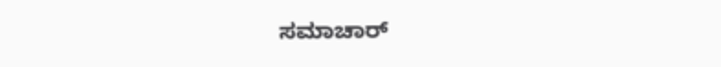ಸಮಾಚಾರ್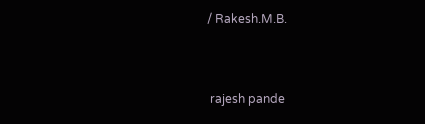/ Rakesh.M.B.


 rajesh pande